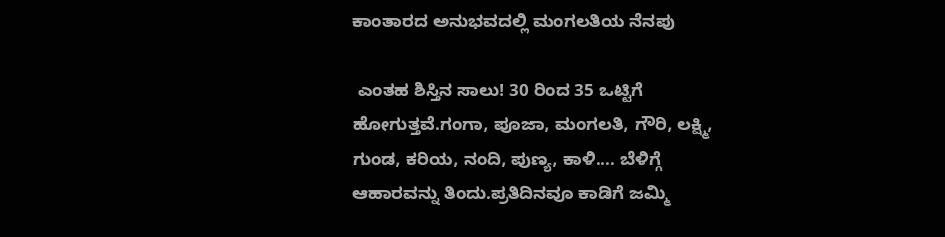ಕಾಂತಾರದ ಅನುಭವದಲ್ಲಿ ಮಂಗಲತಿಯ ನೆನಪು

 ಎಂತಹ ಶಿಸ್ತಿನ ಸಾಲು! 30 ರಿಂದ 35 ಒಟ್ಟಿಗೆ ಹೋಗುತ್ತವೆ.ಗಂಗಾ, ಪೂಜಾ, ಮಂಗಲತಿ, ಗೌರಿ, ಲಕ್ಷ್ಮಿ, ಗುಂಡ, ಕರಿಯ, ನಂದಿ, ಪುಣ್ಯ, ಕಾಳಿ.... ಬೆಳಿಗ್ಗೆ ಆಹಾರವನ್ನು ತಿಂದು.ಪ್ರತಿದಿನವೂ ಕಾಡಿಗೆ ಜಮ್ಮಿ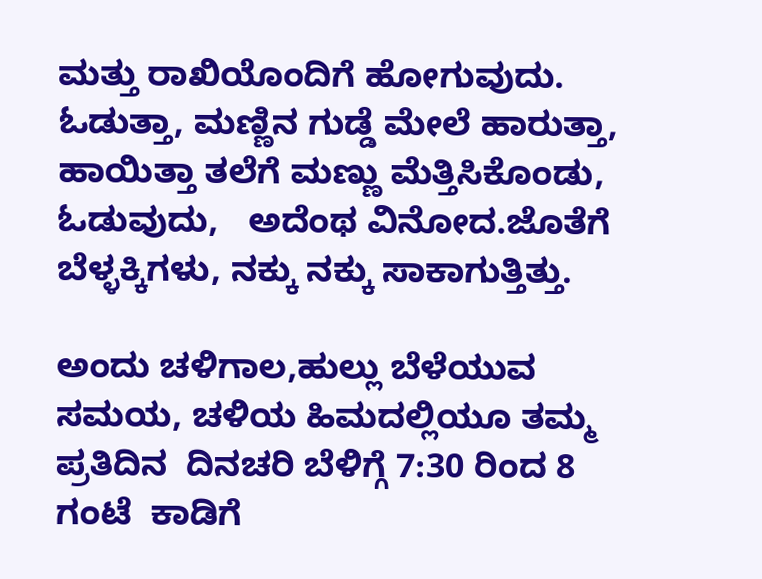ಮತ್ತು ರಾಖಿಯೊಂದಿಗೆ ಹೋಗುವುದು. ಓಡುತ್ತಾ, ಮಣ್ಣಿನ ಗುಡ್ಡೆ ಮೇಲೆ ಹಾರುತ್ತಾ, ಹಾಯಿತ್ತಾ ತಲೆಗೆ ಮಣ್ಣು ಮೆತ್ತಿಸಿಕೊಂಡು, ಓಡುವುದು,   ಅದೆಂಥ ವಿನೋದ.ಜೊತೆಗೆ ಬೆಳ್ಳಕ್ಕಿಗಳು, ನಕ್ಕು ನಕ್ಕು ಸಾಕಾಗುತ್ತಿತ್ತು.

ಅಂದು ಚಳಿಗಾಲ,ಹುಲ್ಲು ಬೆಳೆಯುವ ಸಮಯ, ಚಳಿಯ ಹಿಮದಲ್ಲಿಯೂ ತಮ್ಮ ಪ್ರತಿದಿನ  ದಿನಚರಿ ಬೆಳಿಗ್ಗೆ 7:30 ರಿಂದ 8 ಗಂಟೆ  ಕಾಡಿಗೆ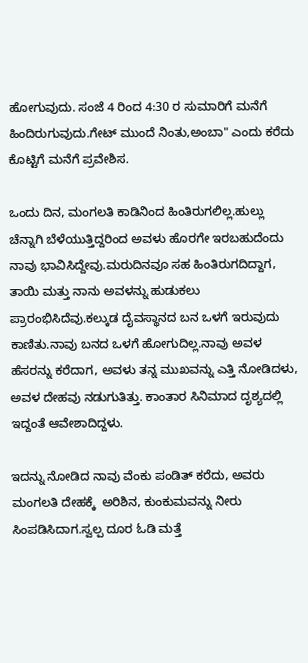ಹೋಗುವುದು. ಸಂಜೆ 4 ರಿಂದ 4:30 ರ ಸುಮಾರಿಗೆ ಮನೆಗೆ ಹಿಂದಿರುಗುವುದು.ಗೇಟ್ ಮುಂದೆ ನಿಂತು,ಅಂಬಾ" ಎಂದು ಕರೆದು ಕೊಟ್ಟಿಗೆ ಮನೆಗೆ ಪ್ರವೇಶಿಸ.

ಒಂದು ದಿನ, ಮಂಗಲತಿ ಕಾಡಿನಿಂದ ಹಿಂತಿರುಗಲಿಲ್ಲ.ಹುಲ್ಲು ಚೆನ್ನಾಗಿ ಬೆಳೆಯುತ್ತಿದ್ದರಿಂದ ಅವಳು ಹೊರಗೇ ಇರಬಹುದೆಂದು ನಾವು ಭಾವಿಸಿದ್ದೇವು.ಮರುದಿನವೂ ಸಹ ಹಿಂತಿರುಗದಿದ್ದಾಗ,  ತಾಯಿ ಮತ್ತು ನಾನು ಅವಳನ್ನು ಹುಡುಕಲು ಪ್ರಾರಂಭಿಸಿದೆವು.ಕಲ್ಕುಡ ದೈವಸ್ಥಾನದ ಬನ ಒಳಗೆ ಇರುವುದು ಕಾಣಿತು.ನಾವು ಬನದ ಒಳಗೆ ಹೋಗುದಿಲ್ಲ.ನಾವು ಅವಳ ಹೆಸರನ್ನು ಕರೆದಾಗ, ಅವಳು ತನ್ನ ಮುಖವನ್ನು ಎತ್ತಿ ನೋಡಿದಳು, ಅವಳ ದೇಹವು ನಡುಗುತಿತ್ತು. ಕಾಂತಾರ ಸಿನಿಮಾದ ದೃಶ್ಯದಲ್ಲಿ ಇದ್ದಂತೆ ಆವೇಶಾದಿದ್ದಳು.

ಇದನ್ನು ನೋಡಿದ ನಾವು ವೆಂಕು ಪಂಡಿತ್ ಕರೆದು, ಅವರು ಮಂಗಲತಿ ದೇಹಕ್ಕೆ  ಅರಿಶಿನ, ಕುಂಕುಮವನ್ನು ನೀರು ಸಿಂಪಡಿಸಿದಾಗ.ಸ್ವಲ್ಪ ದೂರ ಓಡಿ ಮತ್ತೆ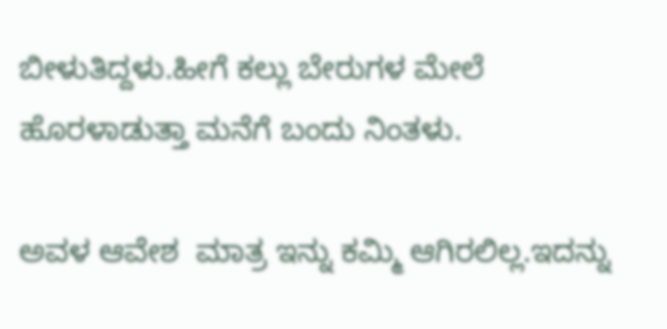ಬೀಳುತಿದ್ದಳು.ಹೀಗೆ ಕಲ್ಲು ಬೇರುಗಳ ಮೇಲೆ ಹೊರಳಾಡುತ್ತಾ ಮನೆಗೆ ಬಂದು ನಿಂತಳು.

ಅವಳ ಆವೇಶ  ಮಾತ್ರ ಇನ್ನು ಕಮ್ಮಿ ಆಗಿರಲಿಲ್ಲ.ಇದನ್ನು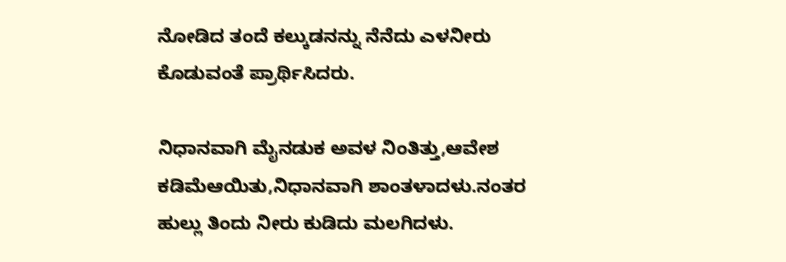ನೋಡಿದ ತಂದೆ ಕಲ್ಕುಡನನ್ನು ನೆನೆದು ಎಳನೀರು ಕೊಡುವಂತೆ ಪ್ರಾರ್ಥಿಸಿದರು.

ನಿಧಾನವಾಗಿ ಮೈನಡುಕ ಅವಳ ನಿಂತಿತ್ತು,ಆವೇಶ ಕಡಿಮೆಆಯಿತು,ನಿಧಾನವಾಗಿ ಶಾಂತಳಾದಳು.ನಂತರ ಹುಲ್ಲು ತಿಂದು ನೀರು ಕುಡಿದು ಮಲಗಿದಳು.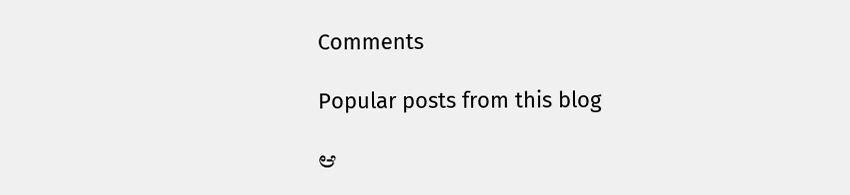Comments

Popular posts from this blog

ಆ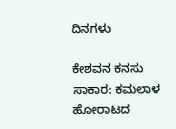ದಿನಗಳು

ಕೇಶವನ ಕನಸು ಸಾಕಾರ: ಕಮಲಾಳ ಹೋರಾಟದ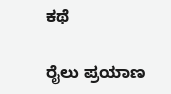ಕಥೆ

ರೈಲು ಪ್ರಯಾಣ